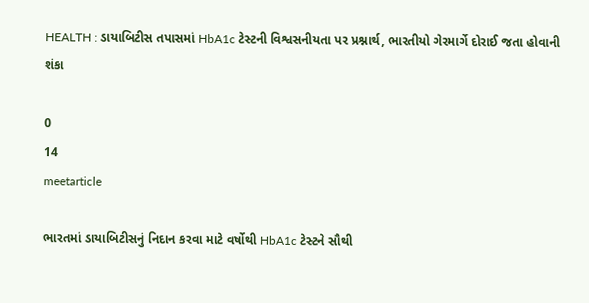HEALTH : ડાયાબિટીસ તપાસમાં HbA1c ટેસ્ટની વિશ્વસનીયતા પર પ્રશ્નાર્થ, ભારતીયો ગેરમાર્ગે દોરાઈ જતા હોવાની શંકા

0
14
meetarticle

ભારતમાં ડાયાબિટીસનું નિદાન કરવા માટે વર્ષોથી HbA1c ટેસ્ટને સૌથી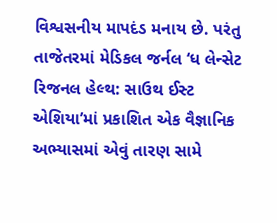વિશ્વસનીય માપદંડ મનાય છે. પરંતુ તાજેતરમાં મેડિકલ જર્નલ ‘ધ લેન્સેટ રિજનલ હેલ્થ: સાઉથ ઈસ્ટ એશિયા’માં પ્રકાશિત એક વૈજ્ઞાનિક અભ્યાસમાં એવું તારણ સામે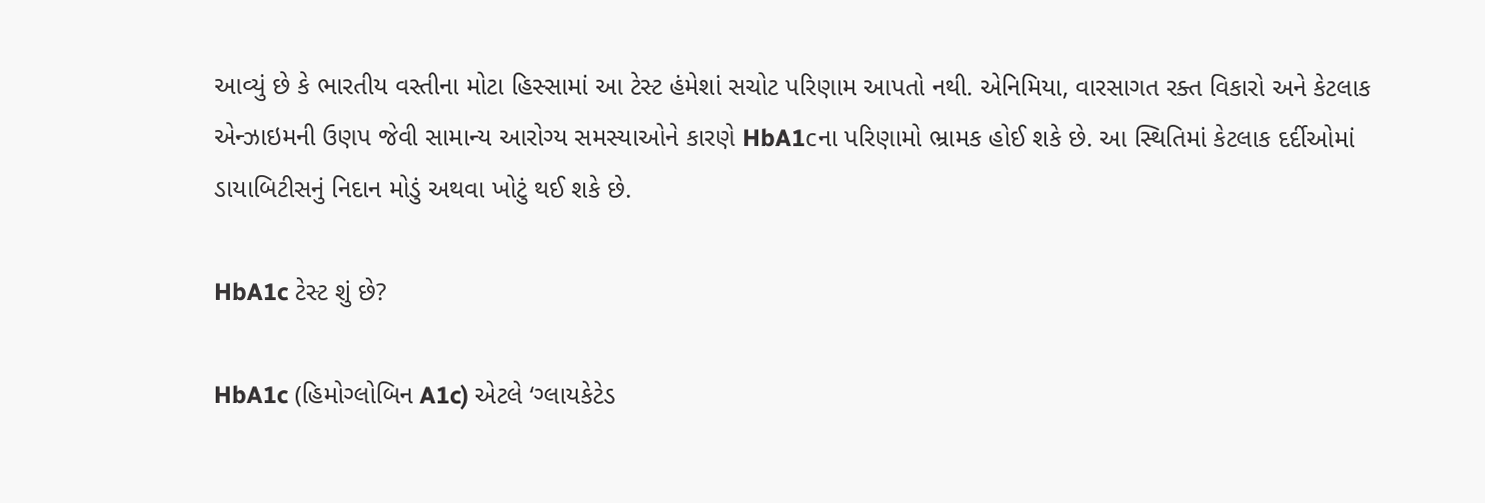આવ્યું છે કે ભારતીય વસ્તીના મોટા હિસ્સામાં આ ટેસ્ટ હંમેશાં સચોટ પરિણામ આપતો નથી. એનિમિયા, વારસાગત રક્ત વિકારો અને કેટલાક એન્ઝાઇમની ઉણપ જેવી સામાન્ય આરોગ્ય સમસ્યાઓને કારણે HbA1cના પરિણામો ભ્રામક હોઈ શકે છે. આ સ્થિતિમાં કેટલાક દર્દીઓમાં ડાયાબિટીસનું નિદાન મોડું અથવા ખોટું થઈ શકે છે.

HbA1c ટેસ્ટ શું છે?

HbA1c (હિમોગ્લોબિન A1c) એટલે ‘ગ્લાયકેટેડ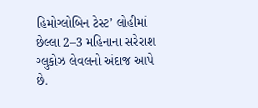હિમોગ્લોબિન ટેસ્ટ’ લોહીમાં છેલ્લા 2–3 મહિનાના સરેરાશ ગ્લુકોઝ લેવલનો અંદાજ આપે છે.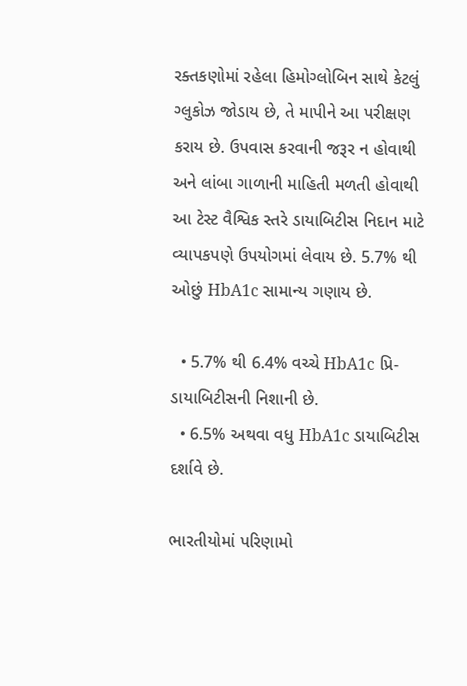રક્તકણોમાં રહેલા હિમોગ્લોબિન સાથે કેટલું ગ્લુકોઝ જોડાય છે, તે માપીને આ પરીક્ષણ કરાય છે. ઉપવાસ કરવાની જરૂર ન હોવાથી અને લાંબા ગાળાની માહિતી મળતી હોવાથી આ ટેસ્ટ વૈશ્વિક સ્તરે ડાયાબિટીસ નિદાન માટે વ્યાપકપણે ઉપયોગમાં લેવાય છે. 5.7% થી ઓછું HbA1c સામાન્ય ગણાય છે.

  • 5.7% થી 6.4% વચ્ચે HbA1c પ્રિ-ડાયાબિટીસની નિશાની છે.
  • 6.5% અથવા વધુ HbA1c ડાયાબિટીસ દર્શાવે છે.

ભારતીયોમાં પરિણામો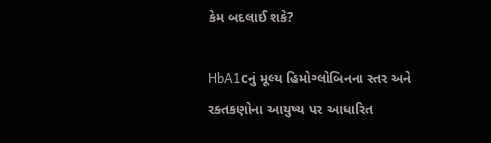કેમ બદલાઈ શકે?

HbA1cનું મૂલ્ય હિમોગ્લોબિનના સ્તર અને રક્તકણોના આયુષ્ય પર આધારિત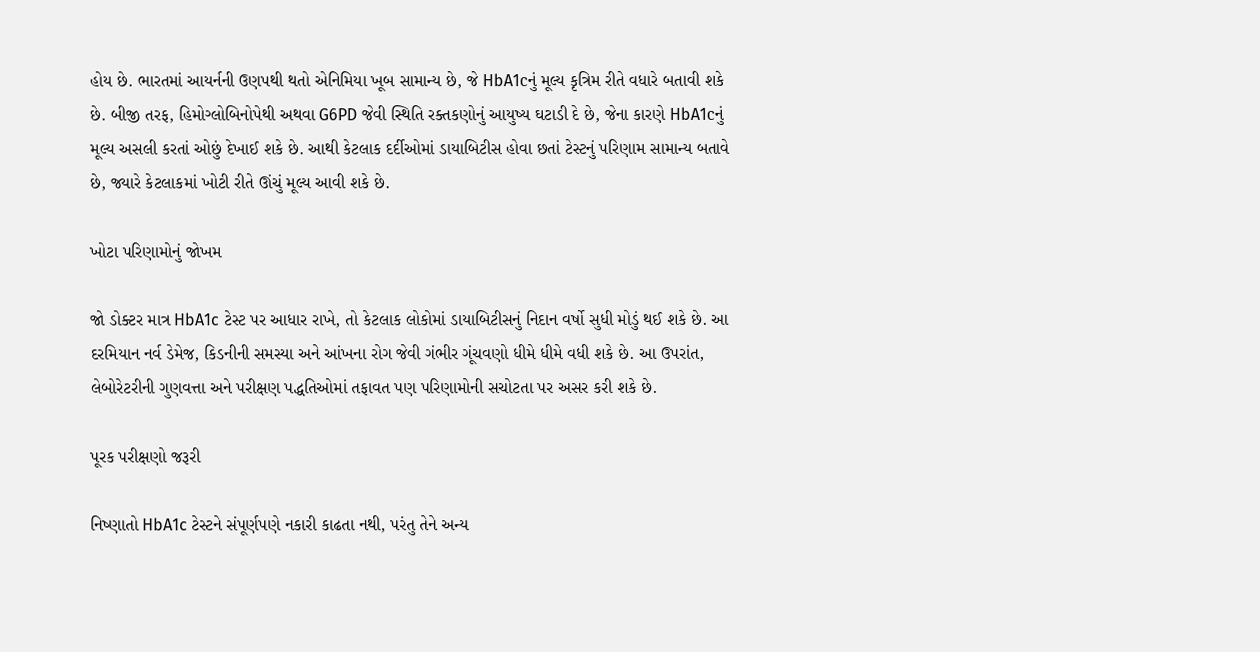હોય છે. ભારતમાં આયર્નની ઉણપથી થતો એનિમિયા ખૂબ સામાન્ય છે, જે HbA1cનું મૂલ્ય કૃત્રિમ રીતે વધારે બતાવી શકે છે. બીજી તરફ, હિમોગ્લોબિનોપેથી અથવા G6PD જેવી સ્થિતિ રક્તકણોનું આયુષ્ય ઘટાડી દે છે, જેના કારણે HbA1cનું મૂલ્ય અસલી કરતાં ઓછું દેખાઈ શકે છે. આથી કેટલાક દર્દીઓમાં ડાયાબિટીસ હોવા છતાં ટેસ્ટનું પરિણામ સામાન્ય બતાવે છે, જ્યારે કેટલાકમાં ખોટી રીતે ઊંચું મૂલ્ય આવી શકે છે.

ખોટા પરિણામોનું જોખમ

જો ડોક્ટર માત્ર HbA1c ટેસ્ટ પર આધાર રાખે, તો કેટલાક લોકોમાં ડાયાબિટીસનું નિદાન વર્ષો સુધી મોડું થઈ શકે છે. આ દરમિયાન નર્વ ડેમેજ, કિડનીની સમસ્યા અને આંખના રોગ જેવી ગંભીર ગૂંચવણો ધીમે ધીમે વધી શકે છે. આ ઉપરાંત, લેબોરેટરીની ગુણવત્તા અને પરીક્ષણ પદ્ધતિઓમાં તફાવત પણ પરિણામોની સચોટતા પર અસર કરી શકે છે.

પૂરક પરીક્ષણો જરૂરી

નિષ્ણાતો HbA1c ટેસ્ટને સંપૂર્ણપણે નકારી કાઢતા નથી, પરંતુ તેને અન્ય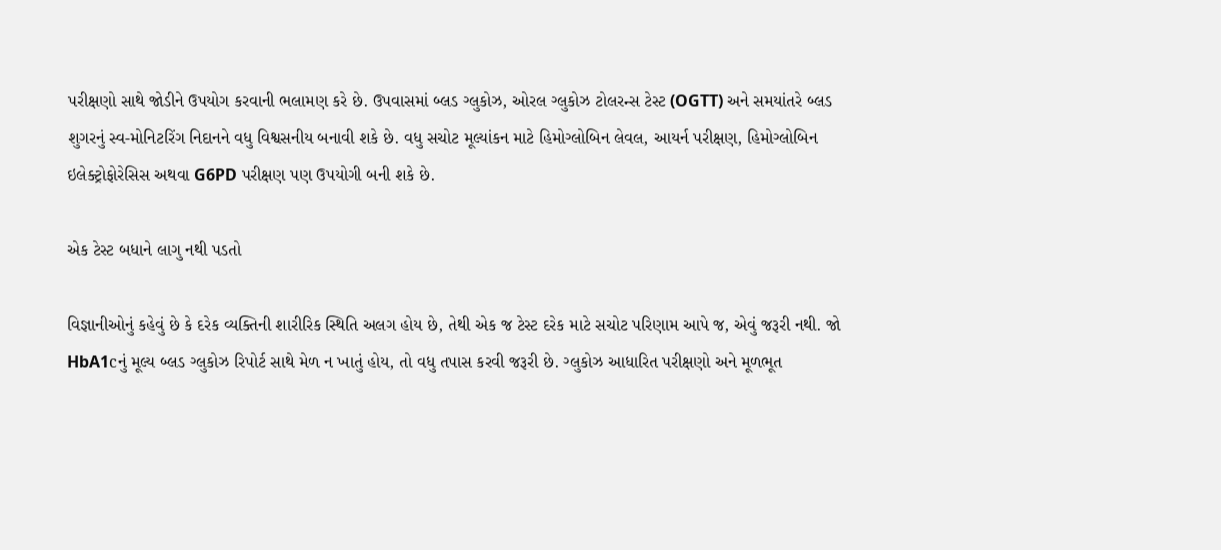પરીક્ષણો સાથે જોડીને ઉપયોગ કરવાની ભલામણ કરે છે. ઉપવાસમાં બ્લડ ગ્લુકોઝ, ઓરલ ગ્લુકોઝ ટોલરન્સ ટેસ્ટ (OGTT) અને સમયાંતરે બ્લડ શુગરનું સ્વ-મોનિટરિંગ નિદાનને વધુ વિશ્વસનીય બનાવી શકે છે. વધુ સચોટ મૂલ્યાંકન માટે હિમોગ્લોબિન લેવલ, આયર્ન પરીક્ષણ, હિમોગ્લોબિન ઇલેક્ટ્રોફોરેસિસ અથવા G6PD પરીક્ષણ પણ ઉપયોગી બની શકે છે.

એક ટેસ્ટ બધાને લાગુ નથી પડતો

વિજ્ઞાનીઓનું કહેવું છે કે દરેક વ્યક્તિની શારીરિક સ્થિતિ અલગ હોય છે, તેથી એક જ ટેસ્ટ દરેક માટે સચોટ પરિણામ આપે જ, એવું જરૂરી નથી. જો HbA1cનું મૂલ્ય બ્લડ ગ્લુકોઝ રિપોર્ટ સાથે મેળ ન ખાતું હોય, તો વધુ તપાસ કરવી જરૂરી છે. ગ્લુકોઝ આધારિત પરીક્ષણો અને મૂળભૂત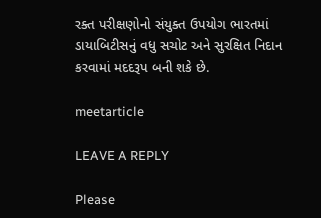રક્ત પરીક્ષણોનો સંયુક્ત ઉપયોગ ભારતમાં ડાયાબિટીસનું વધુ સચોટ અને સુરક્ષિત નિદાન કરવામાં મદદરૂપ બની શકે છે.

meetarticle

LEAVE A REPLY

Please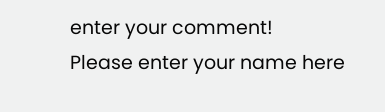enter your comment!
Please enter your name here